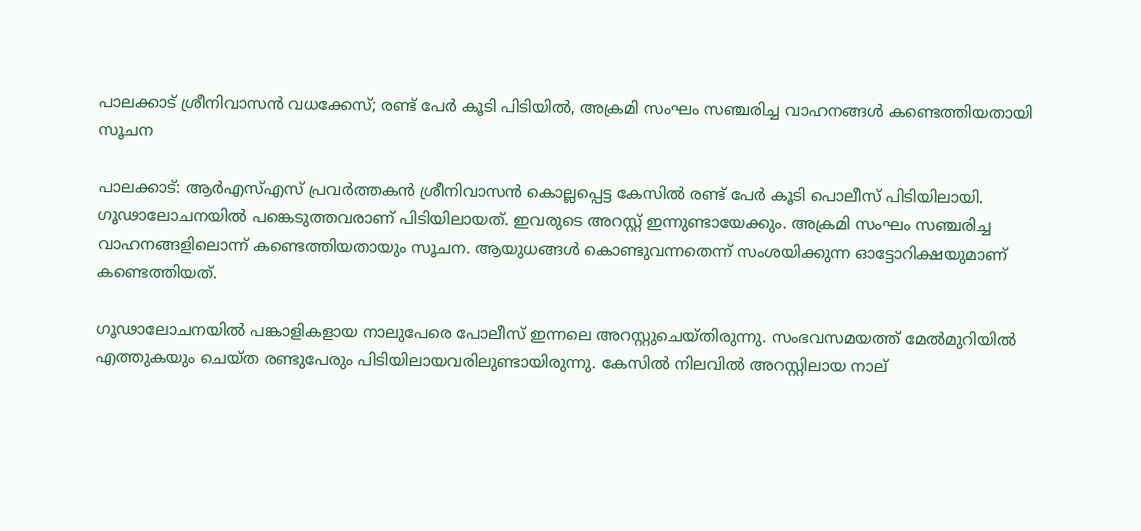പാലക്കാട് ശ്രീനിവാസന്‍ വധക്കേസ്; രണ്ട് പേര്‍ കൂടി പിടിയില്‍, അക്രമി സംഘം സഞ്ചരിച്ച വാഹനങ്ങള്‍ കണ്ടെത്തിയതായി സൂചന

പാലക്കാട്: ആര്‍എസ്എസ് പ്രവര്‍ത്തകന്‍ ശ്രീനിവാസന്‍ കൊല്ലപ്പെട്ട കേസില്‍ രണ്ട് പേര്‍ കൂടി പൊലീസ് പിടിയിലായി. ഗൂഢാലോചനയില്‍ പങ്കെടുത്തവരാണ് പിടിയിലായത്. ഇവരുടെ അറസ്റ്റ് ഇന്നുണ്ടായേക്കും. അക്രമി സംഘം സഞ്ചരിച്ച വാഹനങ്ങളിലൊന്ന് കണ്ടെത്തിയതായും സൂചന. ആയുധങ്ങള്‍ കൊണ്ടുവന്നതെന്ന് സംശയിക്കുന്ന ഓട്ടോറിക്ഷയുമാണ് കണ്ടെത്തിയത്.

ഗൂഢാലോചനയില്‍ പങ്കാളികളായ നാലുപേരെ പോലീസ് ഇന്നലെ അറസ്റ്റുചെയ്തിരുന്നു. സംഭവസമയത്ത് മേല്‍മുറിയില്‍ എത്തുകയും ചെയ്ത രണ്ടുപേരും പിടിയിലായവരിലുണ്ടായിരുന്നു. കേസില്‍ നിലവില്‍ അറസ്റ്റിലായ നാല്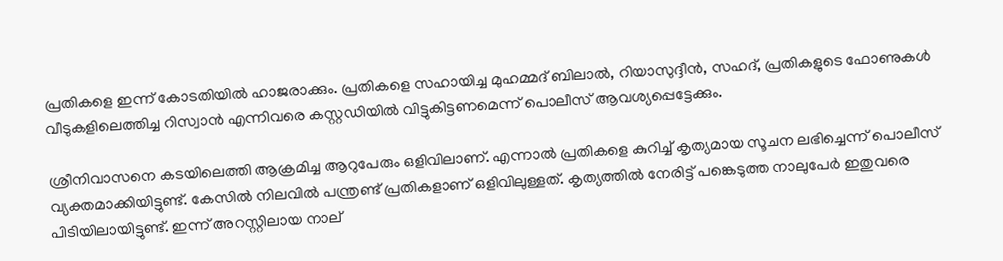പ്രതികളെ ഇന്ന് കോടതിയില്‍ ഹാജരാക്കും. പ്രതികളെ സഹായിച്ച മുഹമ്മദ് ബിലാല്‍, റിയാസുദ്ദീന്‍, സഹദ്, പ്രതികളുടെ ഫോണുകള്‍ വീടുകളിലെത്തിച്ച റിസ്വാന്‍ എന്നിവരെ കസ്റ്റഡിയില്‍ വിട്ടുകിട്ടണമെന്ന് പൊലീസ് ആവശ്യപ്പെട്ടേക്കും.

ശ്രീനിവാസനെ കടയിലെത്തി ആക്രമിച്ച ആറുപേരും ഒളിവിലാണ്. എന്നാല്‍ പ്രതികളെ കുറിച്ച് കൃത്യമായ സൂചന ലഭിച്ചെന്ന് പൊലീസ് വ്യക്തമാക്കിയിട്ടുണ്ട്. കേസില്‍ നിലവില്‍ പന്ത്രണ്ട് പ്രതികളാണ് ഒളിവിലുള്ളത്. കൃത്യത്തില്‍ നേരിട്ട് പങ്കെടുത്ത നാലുപേര്‍ ഇതുവരെ പിടിയിലായിട്ടുണ്ട്. ഇന്ന് അറസ്റ്റിലായ നാല്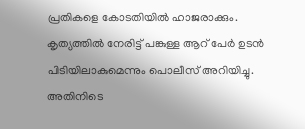പ്രതികളെ കോടതിയില്‍ ഹാജരാക്കും. കൃത്യത്തില്‍ നേരിട്ട് പങ്കുള്ള ആറ് പേര്‍ ഉടന്‍ പിടിയിലാകുമെന്നും പൊലീസ് അറിയിച്ചു. അതിനിടെ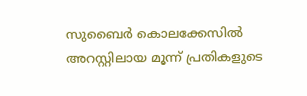സുബൈര്‍ കൊലക്കേസില്‍ അറസ്റ്റിലായ മൂന്ന് പ്രതികളുടെ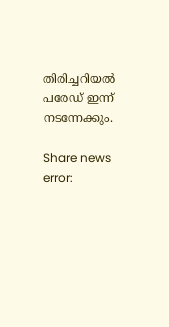തിരിച്ചറിയല്‍ പരേഡ് ഇന്ന് നടന്നേക്കും.

Share news
error: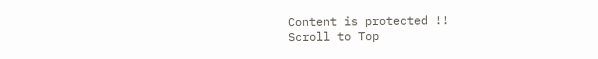Content is protected !!
Scroll to Top